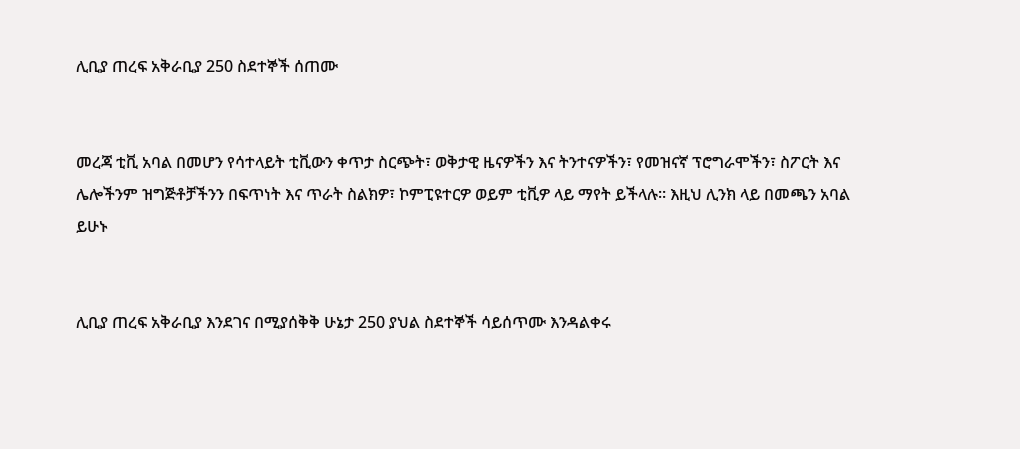ሊቢያ ጠረፍ አቅራቢያ 250 ስደተኞች ሰጠሙ


መረጃ ቲቪ አባል በመሆን የሳተላይት ቲቪውን ቀጥታ ስርጭት፣ ወቅታዊ ዜናዎችን እና ትንተናዎችን፣ የመዝናኛ ፕሮግራሞችን፣ ስፖርት እና ሌሎችንም ዝግጅቶቻችንን በፍጥነት እና ጥራት ስልክዎ፣ ኮምፒዩተርዎ ወይም ቲቪዎ ላይ ማየት ይችላሉ። እዚህ ሊንክ ላይ በመጫን አባል ይሁኑ


ሊቢያ ጠረፍ አቅራቢያ እንደገና በሚያሰቅቅ ሁኔታ 250 ያህል ስደተኞች ሳይሰጥሙ እንዳልቀሩ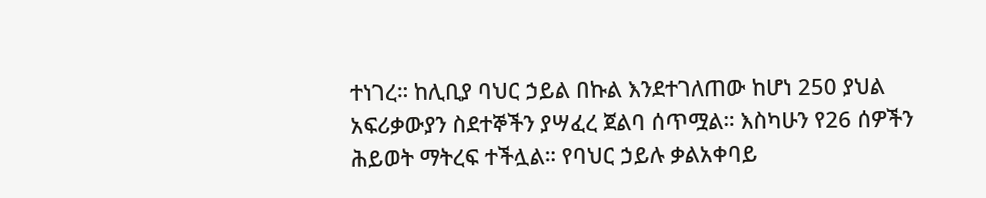ተነገረ። ከሊቢያ ባህር ኃይል በኩል እንደተገለጠው ከሆነ 250 ያህል አፍሪቃውያን ስደተኞችን ያሣፈረ ጀልባ ሰጥሟል። እስካሁን የ26 ሰዎችን ሕይወት ማትረፍ ተችሏል። የባህር ኃይሉ ቃልአቀባይ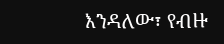እንዳለው፣ የብዙ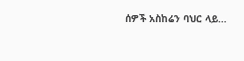ሰዎች አስከሬን ባህር ላይ…